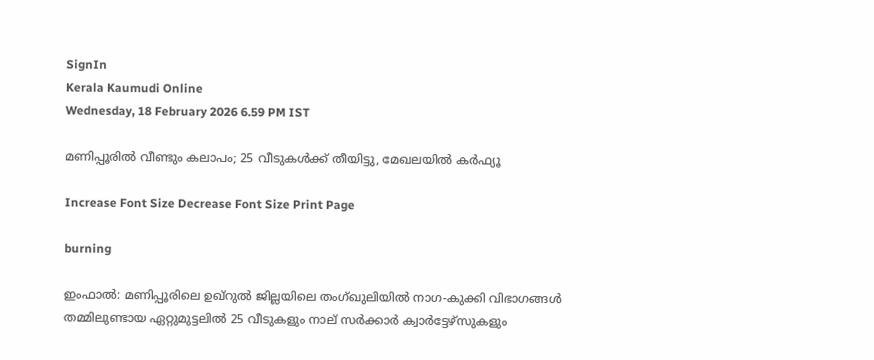SignIn
Kerala Kaumudi Online
Wednesday, 18 February 2026 6.59 PM IST

മണിപ്പൂരിൽ വീണ്ടും കലാപം; 25 വീടുകൾക്ക് തീയിട്ടു, മേഖലയിൽ കർഫ്യൂ

Increase Font Size Decrease Font Size Print Page

burning

ഇംഫാൽ: മണിപ്പൂരിലെ ഉഖ്‌റുൽ ജില്ലയിലെ തംഗ്ഖുലിയിൽ നാഗ-കുക്കി വിഭാഗങ്ങൾ തമ്മിലുണ്ടായ ഏറ്റുമുട്ടലിൽ 25 വീടുകളും നാല് സർക്കാർ ക്വാർട്ടേഴ്സുകളും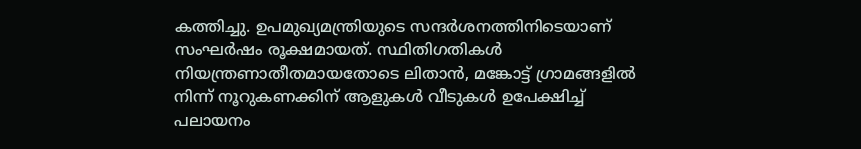കത്തിച്ചു. ഉപമുഖ്യമന്ത്രിയുടെ സന്ദർശനത്തിനിടെയാണ് സംഘർഷം രൂക്ഷമായത്. സ്ഥിതിഗതികൾ നിയന്ത്രണാതീതമായതോടെ ലിതാൻ, മങ്കോട്ട് ഗ്രാമങ്ങളിൽ നിന്ന് നൂറുകണക്കിന് ആളുകൾ വീടുകൾ ഉപേക്ഷിച്ച് പലായനം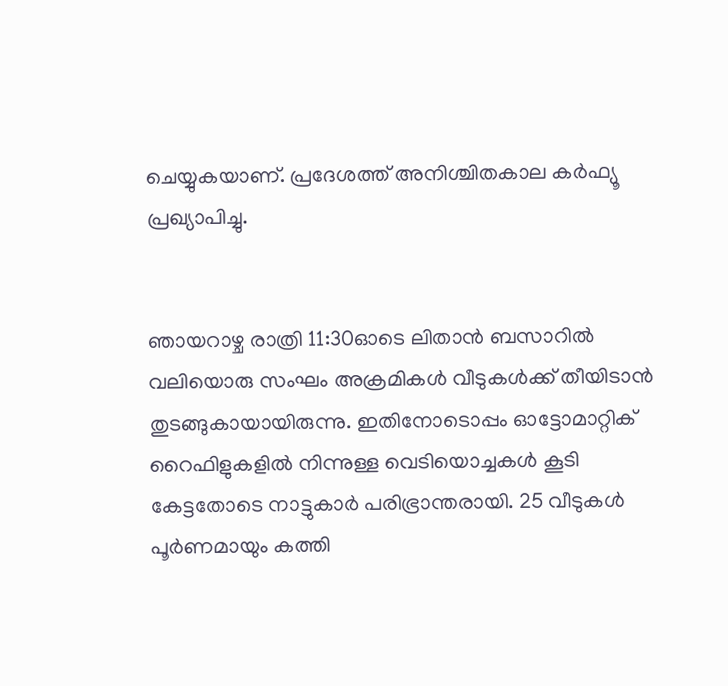ചെയ്യുകയാണ്. പ്രദേശത്ത് അനിശ്ചിതകാല കർഫ്യൂ പ്രഖ്യാപിച്ചു.


ഞായറാഴ്ച രാത്രി 11:30ഓടെ ലിതാൻ ബസാറിൽ വലിയൊരു സംഘം അക്രമികൾ വീടുകൾക്ക് തീയിടാൻ തുടങ്ങുകായായിരുന്നു. ഇതിനോടൊപ്പം ഓട്ടോമാറ്റിക് റൈഫിളുകളിൽ നിന്നുള്ള വെടിയൊച്ചകൾ കൂടി കേട്ടതോടെ നാട്ടുകാർ പരിഭ്രാന്തരായി. 25 വീടുകൾ പൂർണമായും കത്തി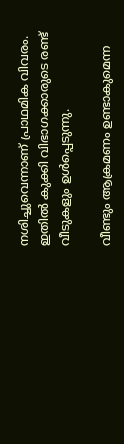നശിച്ചുവെന്നാണ് പ്രാഥമിക വിവരം. ഇതിൽ കുക്കി വിഭാഗക്കാരുടെ രണ്ട് വീടുകളും ഉൾപ്പെടുന്നു.

വീണ്ടും ആക്രമണം ഉണ്ടാകുമെന്ന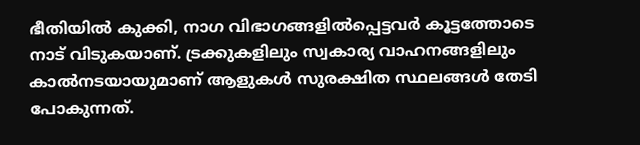ഭീതിയിൽ കുക്കി, നാഗ വിഭാഗങ്ങളിൽപ്പെട്ടവർ കൂട്ടത്തോടെ നാട് വിടുകയാണ്. ട്രക്കുകളിലും സ്വകാര്യ വാഹനങ്ങളിലും കാൽനടയായുമാണ് ആളുകൾ സുരക്ഷിത സ്ഥലങ്ങൾ തേടി പോകുന്നത്.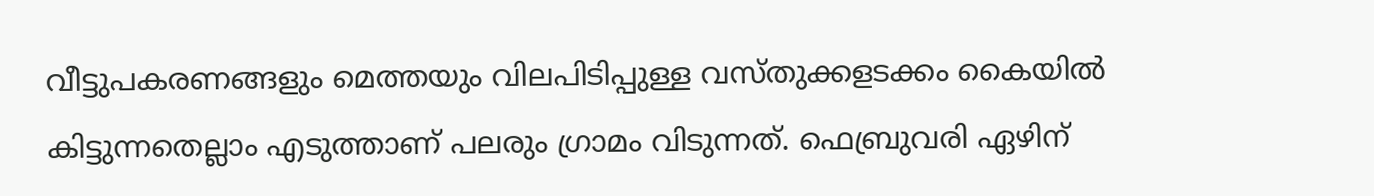വീട്ടുപകരണങ്ങളും മെത്തയും വിലപിടിപ്പുള്ള വസ്തുക്കളടക്കം കൈയിൽ കിട്ടുന്നതെല്ലാം എടുത്താണ് പലരും ഗ്രാമം വിടുന്നത്. ഫെബ്രുവരി ഏഴിന്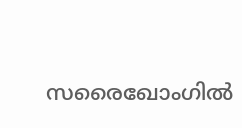സരൈഖോംഗിൽ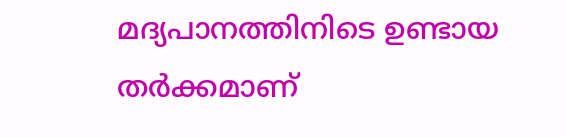മദ്യപാനത്തിനിടെ ഉണ്ടായ തർക്കമാണ്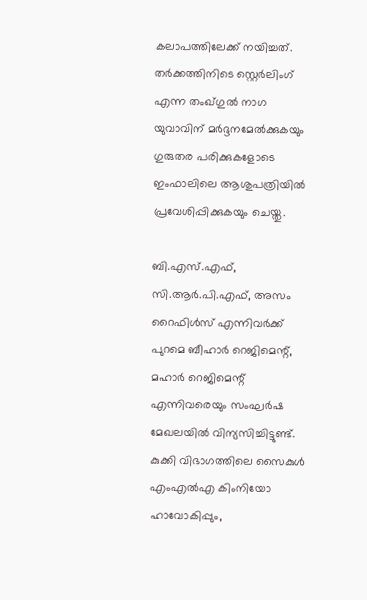കലാപത്തിലേക്ക് നയിച്ചത്. തർക്കത്തിനിടെ സ്റ്റെർലിംഗ് എന്ന തംഖ്‌‌ഗുൽ നാഗ യുവാവിന് മർദ്ദനമേൽക്കുകയും ഗുരുതര പരിക്കുകളോടെ ഇംഫാലിലെ ആശുപത്രിയിൽ പ്രവേശിപ്പിക്കുകയും ചെയ്തു.

ബി.എസ്.എഫ്, സി.ആർ.പി.എഫ്, അസം റൈഫിൾസ് എന്നിവർക്ക് പുറമെ ബീഹാർ റെജിമെന്റ്, മഹാർ റെജിമെന്റ് എന്നിവരെയും സംഘർഷ മേഖലയിൽ വിന്യസിച്ചിട്ടുണ്ട്. കുക്കി വിഭാഗത്തിലെ സൈകുൾ എംഎൽഎ കിംനിയോ ഹാവോകിപ്പും,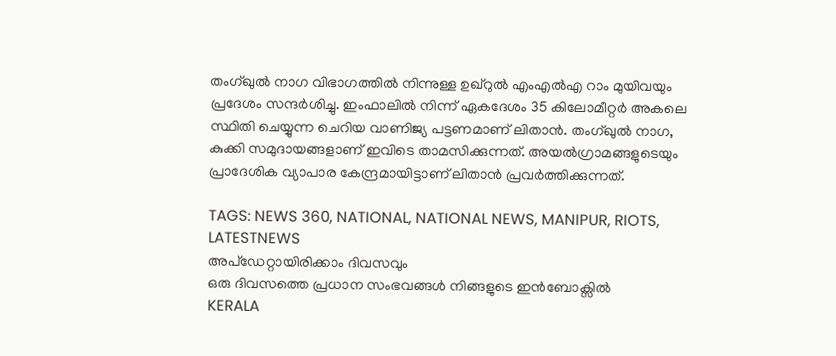തംഗ്‌‌ഖുൽ നാഗ വിഭാഗത്തിൽ നിന്നുള്ള ഉഖ്‌റുൽ എംഎൽഎ റാം മുയിവയും പ്രദേശം സന്ദർശിച്ചു. ഇംഫാലിൽ നിന്ന് ഏകദേശം 35 കിലോമീറ്റർ അകലെ സ്ഥിതി ചെയ്യുന്ന ചെറിയ വാണിജ്യ പട്ടണമാണ് ലിതാൻ. തംഗ്ഖുൽ നാഗ, കുക്കി സമുദായങ്ങളാണ് ഇവിടെ താമസിക്കുന്നത്. അയൽഗ്രാമങ്ങളുടെയും പ്രാദേശിക വ്യാപാര കേന്ദ്രമായിട്ടാണ് ലിതാൻ പ്രവർത്തിക്കുന്നത്.

TAGS: NEWS 360, NATIONAL, NATIONAL NEWS, MANIPUR, RIOTS, LATESTNEWS
അപ്ഡേറ്റായിരിക്കാം ദിവസവും
ഒരു ദിവസത്തെ പ്രധാന സംഭവങ്ങൾ നിങ്ങളുടെ ഇൻബോക്സിൽ
KERALA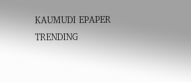KAUMUDI EPAPER
TRENDING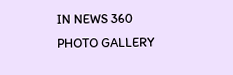IN NEWS 360
PHOTO GALLERY